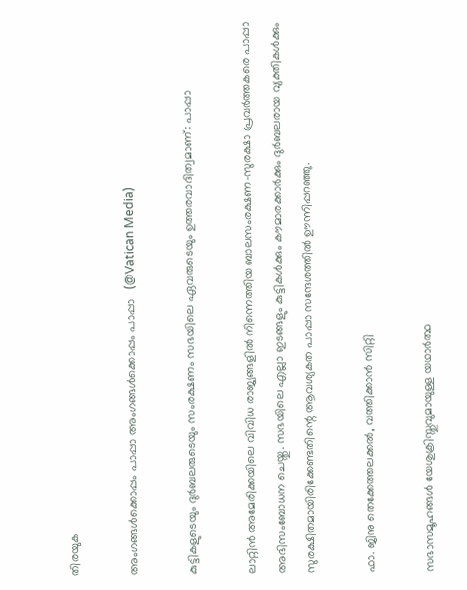തിരയുക

അംഗങ്ങൾക്കൊപ്പം പാപ്പാ അംഗങ്ങൾക്കൊപ്പം പാപ്പാ   (@Vatican Media)

കുട്ടികളുടെയും ദുര്‍ബലരുടെയും സംരക്ഷണം സഭയിലെ ഏവരുടെയും ഉത്തരവാദിത്വമാണ്: പാപ്പാ

ലാറ്റിൻ അമേരിക്കയിലെ വിവിധ രാജ്യങ്ങളിൽ നിന്നെത്തിയ ബാലസംരക്ഷണ-സുരക്ഷാ പ്രവർത്തകരെ പാപ്പാ അഭിസംബോധന ചെയ്തു. സഭയിലെ എല്ലാ ഇടങ്ങളും കുട്ടികൾക്കും കൗമാരക്കാർക്കും ദുര്‍ബലരായ വ്യക്തികൾക്കും സുരക്ഷിതമായിരിക്കേണ്ടതിന്റെ ആവശ്യകത പാപ്പാ സന്ദേശത്തിൽ ഊന്നിപ്പറഞ്ഞു.

ഫാ. ജിനു തെക്കേത്തലക്കൽ, വത്തിക്കാൻ സിറ്റി

സഭാസമൂഹങ്ങൾ യേശുക്രിസ്തുവുമായുള്ള യഥാർത്ഥ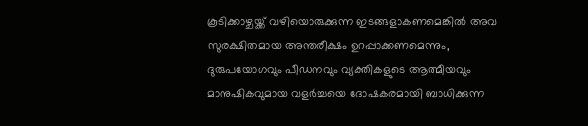കൂടിക്കാഴ്ചയ്ക്ക് വഴിയൊരുക്കുന്ന ഇടങ്ങളാകണമെങ്കിൽ അവ സുരക്ഷിതമായ അന്തരീക്ഷം ഉറപ്പാക്കണമെന്നും,  ദുരുപയോഗവും പീഡനവും വ്യക്തികളുടെ ആത്മീയവും മാനുഷികവുമായ വളർച്ചയെ ദോഷകരമായി ബാധിക്കുന്ന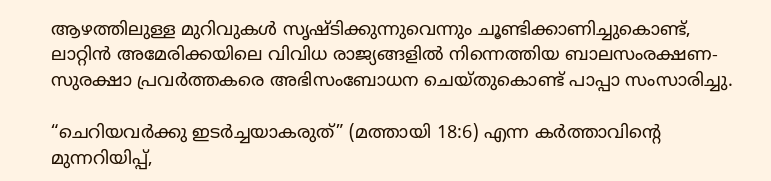ആഴത്തിലുള്ള മുറിവുകൾ സൃഷ്ടിക്കുന്നുവെന്നും ചൂണ്ടിക്കാണിച്ചുകൊണ്ട്, ലാറ്റിൻ അമേരിക്കയിലെ വിവിധ രാജ്യങ്ങളിൽ നിന്നെത്തിയ ബാലസംരക്ഷണ-സുരക്ഷാ പ്രവർത്തകരെ അഭിസംബോധന ചെയ്തുകൊണ്ട് പാപ്പാ സംസാരിച്ചു.

“ചെറിയവർക്കു ഇടർച്ചയാകരുത്” (മത്തായി 18:6) എന്ന കർത്താവിന്റെ മുന്നറിയിപ്പ്,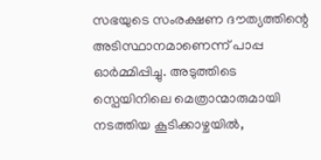സഭയുടെ സംരക്ഷണ ദൗത്യത്തിന്റെ അടിസ്ഥാനമാണെന്ന് പാപ്പ ഓർമ്മിപ്പിച്ചു. അടുത്തിടെ സ്പെയിനിലെ മെത്രാന്മാരുമായി നടത്തിയ കൂടിക്കാഴ്ചയിൽ,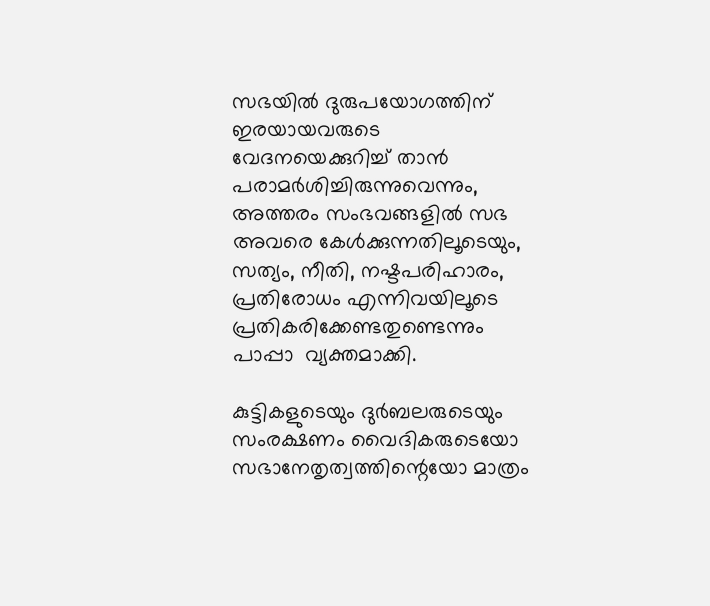സഭയിൽ ദുരുപയോഗത്തിന് ഇരയായവരുടെ വേദനയെക്കുറിച്ച് താൻ പരാമർശിച്ചിരുന്നുവെന്നും, അത്തരം സംഭവങ്ങളിൽ സഭ അവരെ കേൾക്കുന്നതിലൂടെയും, സത്യം, നീതി, നഷ്ടപരിഹാരം, പ്രതിരോധം എന്നിവയിലൂടെ പ്രതികരിക്കേണ്ടതുണ്ടെന്നും പാപ്പാ  വ്യക്തമാക്കി.

കുട്ടികളുടെയും ദുര്‍ബലരുടെയും സംരക്ഷണം വൈദികരുടെയോ സഭാനേതൃത്വത്തിന്റെയോ മാത്രം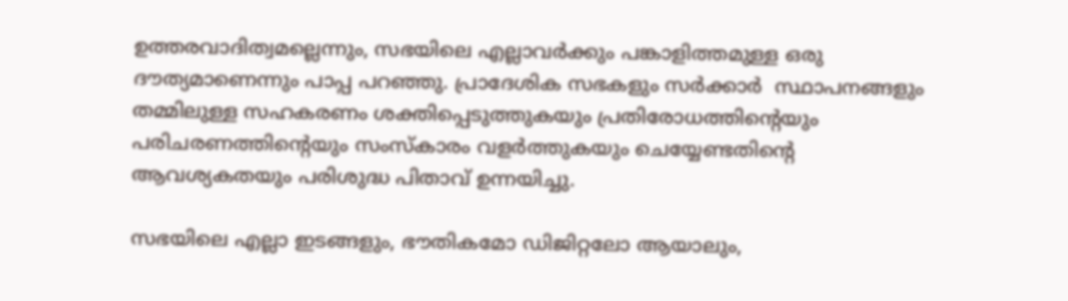ഉത്തരവാദിത്വമല്ലെന്നും, സഭയിലെ എല്ലാവർക്കും പങ്കാളിത്തമുള്ള ഒരു ദൗത്യമാണെന്നും പാപ്പ പറഞ്ഞു. പ്രാദേശിക സഭകളും സർക്കാർ  സ്ഥാപനങ്ങളും തമ്മിലുള്ള സഹകരണം ശക്തിപ്പെടുത്തുകയും പ്രതിരോധത്തിന്റെയും പരിചരണത്തിന്റെയും സംസ്കാരം വളർത്തുകയും ചെയ്യേണ്ടതിന്റെ ആവശ്യകതയും പരിശുദ്ധ പിതാവ് ഉന്നയിച്ചു.

സഭയിലെ എല്ലാ ഇടങ്ങളും, ഭൗതികമോ ഡിജിറ്റലോ ആയാലും,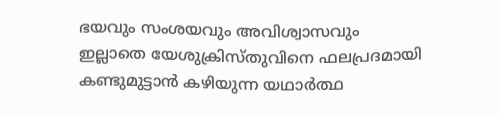ഭയവും സംശയവും അവിശ്വാസവും ഇല്ലാതെ യേശുക്രിസ്തുവിനെ ഫലപ്രദമായി കണ്ടുമുട്ടാൻ കഴിയുന്ന യഥാർത്ഥ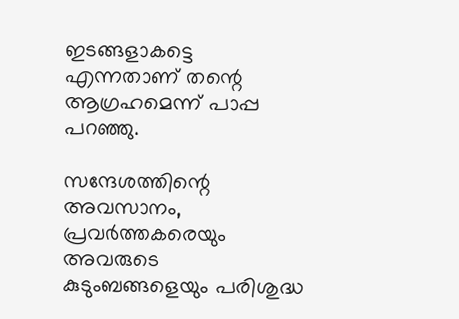ഇടങ്ങളാകട്ടെ എന്നതാണ് തന്റെ ആഗ്രഹമെന്ന് പാപ്പ പറഞ്ഞു.

സന്ദേശത്തിന്റെ  അവസാനം, പ്രവർത്തകരെയും അവരുടെ കുടുംബങ്ങളെയും പരിശുദ്ധ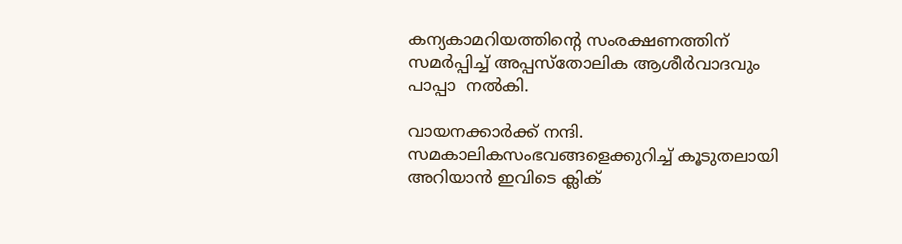കന്യകാമറിയത്തിന്റെ സംരക്ഷണത്തിന് സമർപ്പിച്ച് അപ്പസ്തോലിക ആശീർവാദവും പാപ്പാ  നൽകി.

വായനക്കാർക്ക് നന്ദി. സമകാലികസംഭവങ്ങളെക്കുറിച്ച് കൂടുതലായി അറിയാൻ ഇവിടെ ക്ലിക്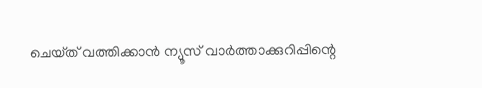ചെയ്‌ത്‌ വത്തിക്കാൻ ന്യൂസ് വാർത്താക്കുറിപ്പിന്റെ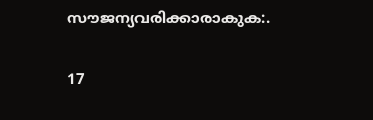സൗജന്യവരിക്കാരാകുക:.

17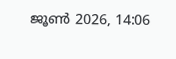ജൂൺ 2026, 14:06